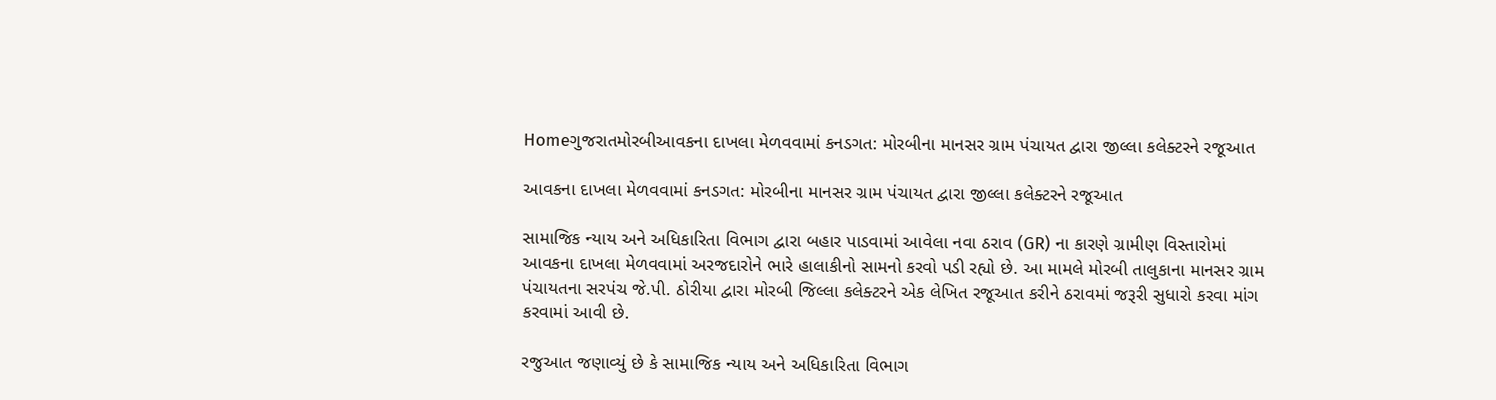Homeગુજરાતમોરબીઆવકના દાખલા મેળવવામાં કનડગત: મોરબીના માનસર ગ્રામ પંચાયત દ્વારા જીલ્લા કલેક્ટરને રજૂઆત

આવકના દાખલા મેળવવામાં કનડગત: મોરબીના માનસર ગ્રામ પંચાયત દ્વારા જીલ્લા કલેક્ટરને રજૂઆત

સામાજિક ન્યાય અને અધિકારિતા વિભાગ દ્વારા બહાર પાડવામાં આવેલા નવા ઠરાવ (GR) ના કારણે ગ્રામીણ વિસ્તારોમાં આવકના દાખલા મેળવવામાં અરજદારોને ભારે હાલાકીનો સામનો કરવો પડી રહ્યો છે. આ મામલે મોરબી તાલુકાના માનસર ગ્રામ પંચાયતના સરપંચ જે.પી. ઠોરીયા દ્વારા મોરબી જિલ્લા કલેક્ટરને એક લેખિત રજૂઆત કરીને ઠરાવમાં જરૂરી સુધારો કરવા માંગ કરવામાં આવી છે.

રજુઆત જણાવ્યું છે કે સામાજિક ન્યાય અને અધિકારિતા વિભાગ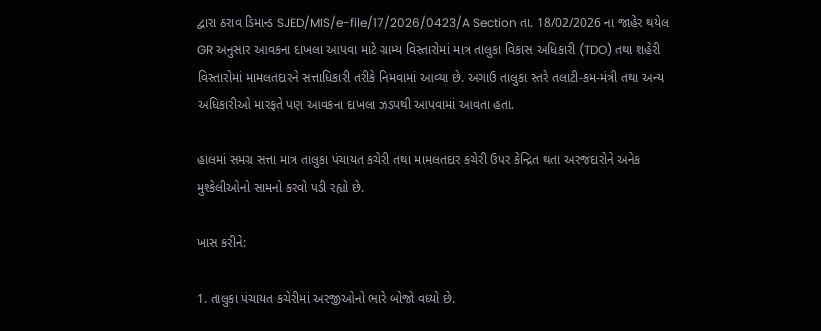દ્વારા ઠરાવ ડિમાન્ડ SJED/MIS/e-file/17/2026/0423/A Section તા. 18/02/2026 ના જાહેર થયેલ GR અનુસાર આવકના દાખલા આપવા માટે ગ્રામ્ય વિસ્તારોમાં માત્ર તાલુકા વિકાસ અધિકારી (TDO) તથા શહેરી વિસ્તારોમાં મામલતદારને સત્તાધિકારી તરીકે નિમવામાં આવ્યા છે. અગાઉ તાલુકા સ્તરે તલાટી-કમ-મંત્રી તથા અન્ય અધિકારીઓ મારફતે પણ આવકના દાખલા ઝડપથી આપવામાં આવતા હતા.

હાલમાં સમગ્ર સત્તા માત્ર તાલુકા પંચાયત કચેરી તથા મામલતદાર કચેરી ઉપર કેન્દ્રિત થતા અરજદારોને અનેક મુશ્કેલીઓનો સામનો કરવો પડી રહ્યો છે.

ખાસ કરીને:

1. તાલુકા પંચાયત કચેરીમાં અરજીઓનો ભારે બોજો વધ્યો છે.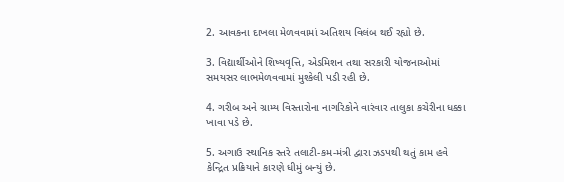2. આવકના દાખલા મેળવવામાં અતિશય વિલંબ થઈ રહ્યો છે.

3. વિદ્યાર્થીઓને શિષ્યવૃત્તિ, એડમિશન તથા સરકારી યોજનાઓમાં સમયસર લાભમેળવવામાં મુશ્કેલી પડી રહી છે.

4. ગરીબ અને ગ્રામ્ય વિસ્તારોના નાગરિકોને વારંવાર તાલુકા કચેરીના ધક્કા ખાવા પડે છે.

5. અગાઉ સ્થાનિક સ્તરે તલાટી-કમ-મંત્રી દ્વારા ઝડપથી થતું કામ હવે કેન્દ્રિત પ્રક્રિયાને કારણે ધીમું બન્યું છે.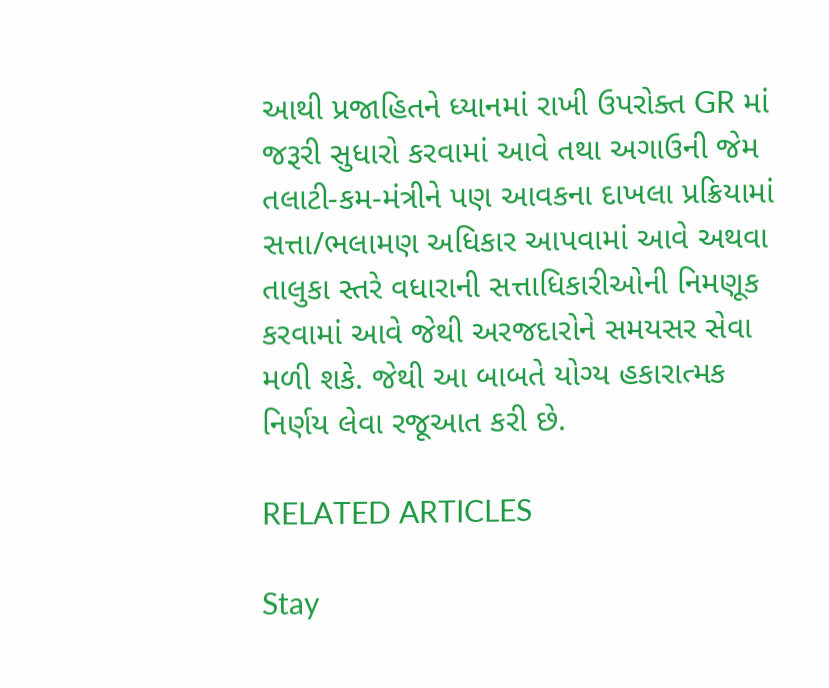આથી પ્રજાહિતને ધ્યાનમાં રાખી ઉપરોક્ત GR માં જરૂરી સુધારો કરવામાં આવે તથા અગાઉની જેમ તલાટી-કમ-મંત્રીને પણ આવકના દાખલા પ્રક્રિયામાં સત્તા/ભલામણ અધિકાર આપવામાં આવે અથવા તાલુકા સ્તરે વધારાની સત્તાધિકારીઓની નિમણૂક કરવામાં આવે જેથી અરજદારોને સમયસર સેવા મળી શકે. જેથી આ બાબતે યોગ્ય હકારાત્મક નિર્ણય લેવા રજૂઆત કરી છે.

RELATED ARTICLES

Stay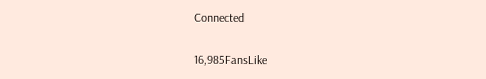Connected

16,985FansLike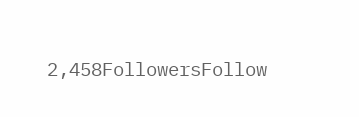2,458FollowersFollow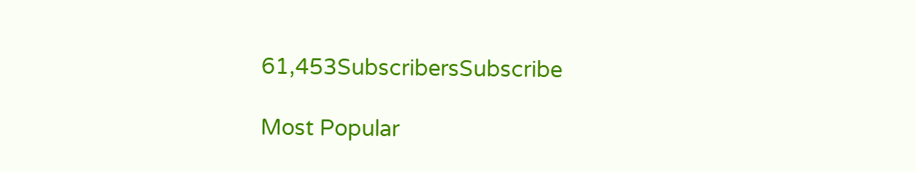61,453SubscribersSubscribe

Most Popular